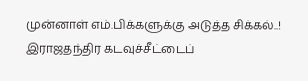முன்னாள் எம்.பிக்களுக்கு அடுத்த சிக்கல்..! இராஜதந்திர கடவுச்சீட்டைப்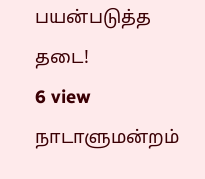பயன்படுத்த தடை!
6 view
நாடாளுமன்றம்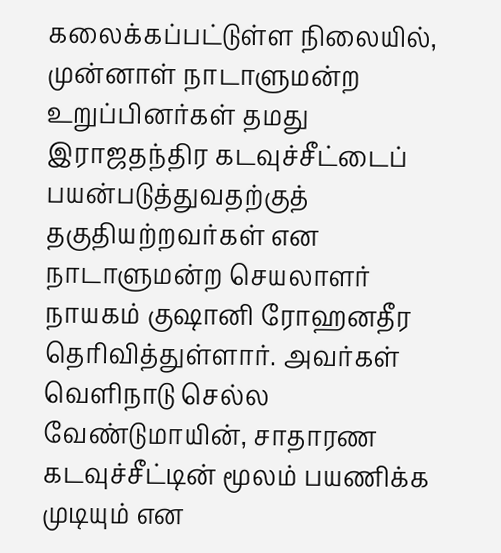கலைக்கப்பட்டுள்ள நிலையில், முன்னாள் நாடாளுமன்ற உறுப்பினர்கள் தமது இராஜதந்திர கடவுச்சீட்டைப் பயன்படுத்துவதற்குத் தகுதியற்றவர்கள் என நாடாளுமன்ற செயலாளர் நாயகம் குஷானி ரோஹனதீர தெரிவித்துள்ளார். அவர்கள் வெளிநாடு செல்ல வேண்டுமாயின், சாதாரண கடவுச்சீட்டின் மூலம் பயணிக்க முடியும் என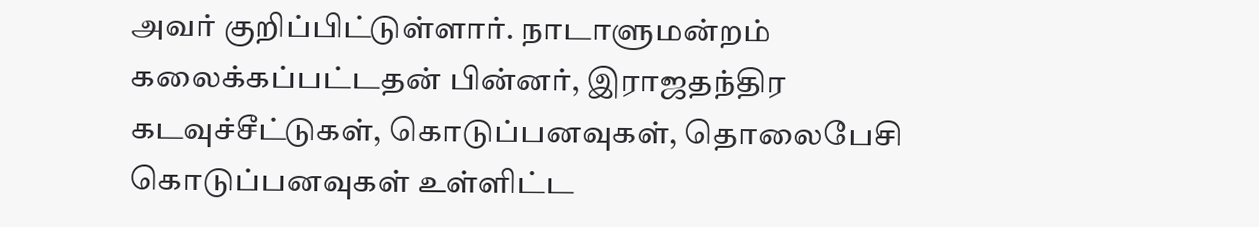அவர் குறிப்பிட்டுள்ளார். நாடாளுமன்றம் கலைக்கப்பட்டதன் பின்னர், இராஜதந்திர கடவுச்சீட்டுகள், கொடுப்பனவுகள், தொலைபேசி கொடுப்பனவுகள் உள்ளிட்ட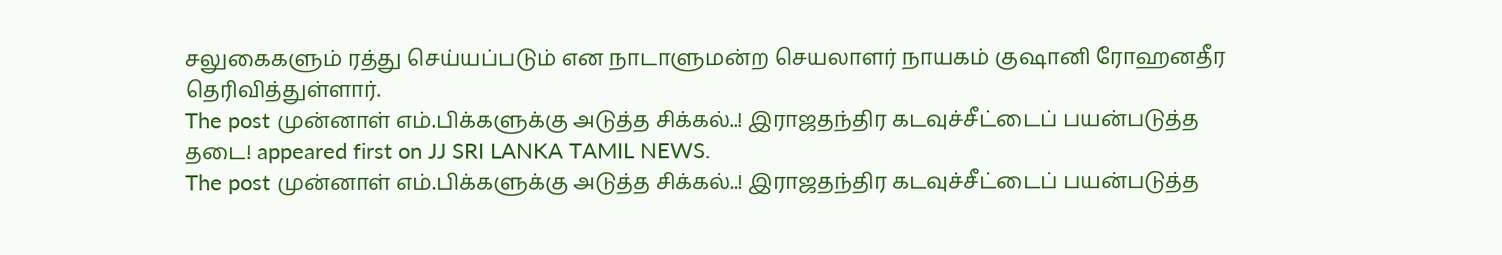சலுகைகளும் ரத்து செய்யப்படும் என நாடாளுமன்ற செயலாளர் நாயகம் குஷானி ரோஹனதீர தெரிவித்துள்ளார்.
The post முன்னாள் எம்.பிக்களுக்கு அடுத்த சிக்கல்..! இராஜதந்திர கடவுச்சீட்டைப் பயன்படுத்த தடை! appeared first on JJ SRI LANKA TAMIL NEWS.
The post முன்னாள் எம்.பிக்களுக்கு அடுத்த சிக்கல்..! இராஜதந்திர கடவுச்சீட்டைப் பயன்படுத்த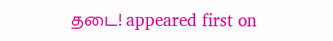தடை! appeared first on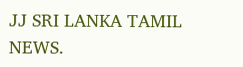JJ SRI LANKA TAMIL NEWS.